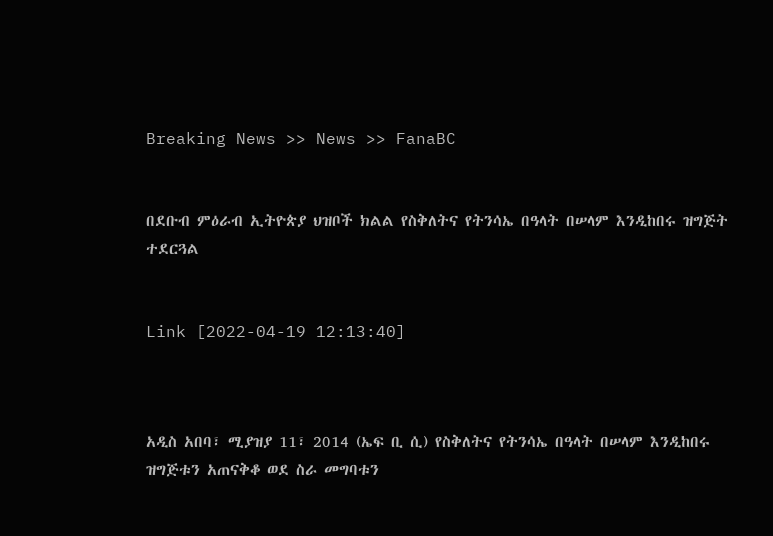Breaking News >> News >> FanaBC


በደቡብ ምዕራብ ኢትዮጵያ ህዝቦች ክልል የስቅለትና የትንሳኤ በዓላት በሠላም እንዲከበሩ ዝግጅት ተደርጓል


Link [2022-04-19 12:13:40]



አዲስ አበባ፣ ሚያዝያ 11፣ 2014 (ኤፍ ቢ ሲ) የስቅለትና የትንሳኤ በዓላት በሠላም እንዲከበሩ ዝግጅቱን አጠናቅቆ ወደ ስራ መግባቱን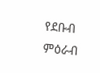የደቡብ ምዕራብ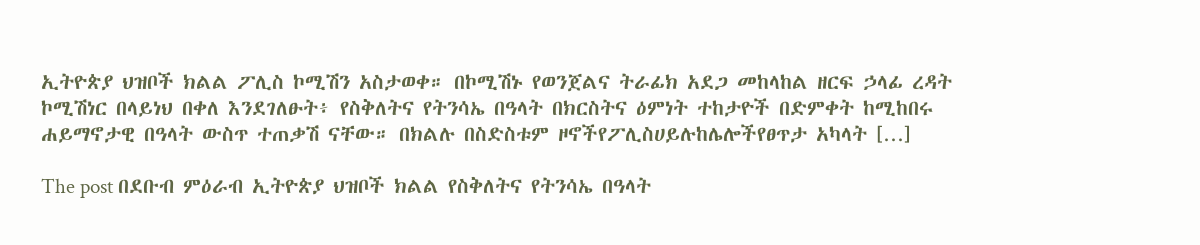ኢትዮጵያ ህዝቦች ክልል ፖሊስ ኮሚሽን አስታወቀ። በኮሚሽኑ የወንጀልና ትራፊክ አደጋ መከላከል ዘርፍ ኃላፊ ረዳት ኮሚሽነር በላይነህ በቀለ እንደገለፁት፥ የስቅለትና የትንሳኤ በዓላት በክርስትና ዕምነት ተከታዮች በድምቀት ከሚከበሩ ሐይማኖታዊ በዓላት ውስጥ ተጠቃሽ ናቸው። በክልሉ በስድስቱም ዞኖችየፖሊስሀይሉከሌሎችየፀጥታ አካላት […]

The post በደቡብ ምዕራብ ኢትዮጵያ ህዝቦች ክልል የስቅለትና የትንሳኤ በዓላት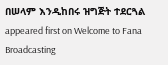በሠላም እንዲከበሩ ዝግጅት ተደርጓል appeared first on Welcome to Fana Broadcasting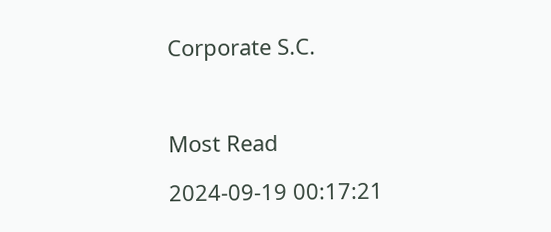Corporate S.C.



Most Read

2024-09-19 00:17:21